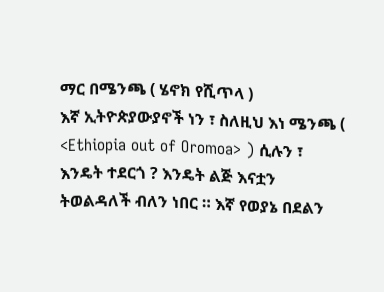ማር በሜንጫ ( ሄኖክ የሺጥላ )
እኛ ኢትዮጵያውያኖች ነን ፣ ስለዚህ እነ ሜንጫ ( <Ethiopia out of Oromoa> ) ሲሉን ፣ እንዴት ተደርጎ ? እንዴት ልጅ እናቷን ትወልዳለች ብለን ነበር ። እኛ የወያኔ በደልን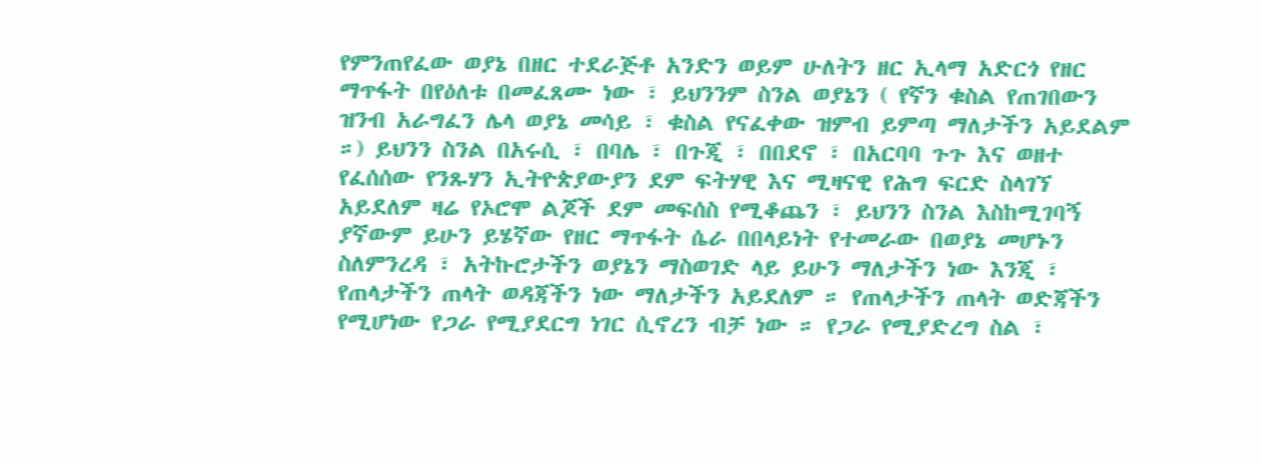የምንጠየፈው ወያኔ በዘር ተደራጅቶ አንድን ወይም ሁለትን ዘር ኢላማ አድርጎ የዘር ማጥፋት በየዕለቱ በመፈጸሙ ነው ፣ ይህንንም ስንል ወያኔን ( የኛን ቁስል የጠገበውን ዝንብ አራግፈን ሌላ ወያኔ መሳይ ፣ ቁስል የናፈቀው ዝምብ ይምጣ ማለታችን አይደልም ።) ይህንን ስንል በአሩሲ ፣ በባሌ ፣ በጉጂ ፣ በበደኖ ፣ በአርባባ ጉጉ እና ወዘተ የፈሰሰው የንጹሃን ኢትዮጵያውያን ደም ፍትሃዊ እና ሚዛናዊ የሕግ ፍርድ ስላገኘ አይደለም ዛሬ የኦሮሞ ልጆች ደም መፍሰስ የሚቆጨን ፣ ይህንን ስንል እስከሚገባኝ ያኛውም ይሁን ይሄኛው የዘር ማጥፋት ሴራ በበላይነት የተመራው በወያኔ መሆኑን ስለምንረዳ ፣ አትኩሮታችን ወያኔን ማስወገድ ላይ ይሁን ማለታችን ነው እንጂ ፣ የጠላታችን ጠላት ወዳጃችን ነው ማለታችን አይደለም ። የጠላታችን ጠላት ወድጃችን የሚሆነው የጋራ የሚያደርግ ነገር ሲኖረን ብቻ ነው ። የጋራ የሚያድረግ ስል ፣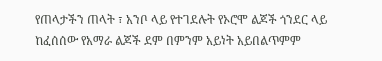የጠላታችን ጠላት ፣ አንቦ ላይ የተገደሉት የኦሮሞ ልጆች ጎንደር ላይ ከፈሰሰው የአማራ ልጆች ደም በምንም አይነት አይበልጥምም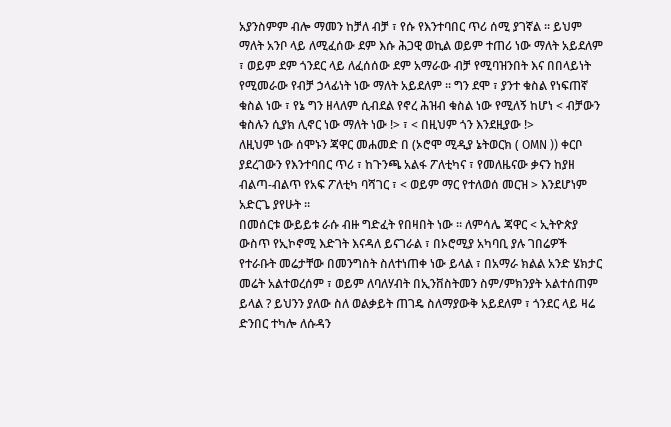አያንስምም ብሎ ማመን ከቻለ ብቻ ፣ የሱ የእንተባበር ጥሪ ሰሚ ያገኛል ። ይህም ማለት አንቦ ላይ ለሚፈሰው ደም እሱ ሕጋዊ ወኪል ወይም ተጠሪ ነው ማለት አይደለም ፣ ወይም ደም ጎንደር ላይ ለፈሰሰው ደም አማራው ብቻ የሚባዝንበት እና በበላይነት የሚመራው የብቻ ኃላፊነት ነው ማለት አይደለም ። ግን ደሞ ፣ ያንተ ቁስል የነፍጠኛ ቁስል ነው ፣ የኔ ግን ዘላለም ሲብደል የኖረ ሕዝብ ቁስል ነው የሚለኝ ከሆነ < ብቻውን ቁስሉን ሲያክ ሊኖር ነው ማለት ነው !> ፣ < በዚህም ጎን እንደዚያው !>
ለዚህም ነው ሰሞኑን ጃዋር መሐመድ በ (ኦሮሞ ሚዲያ ኔትወርክ ( OMN )) ቀርቦ ያደረገውን የእንተባበር ጥሪ ፣ ከጉንጫ አልፋ ፖለቲካና ፣ የመለዜናው ቃናን ከያዘ ብልጣ-ብልጥ የአፍ ፖለቲካ ባሻገር ፣ < ወይም ማር የተለወሰ መርዝ > እንደሆነም አድርጌ ያየሁት ።
በመሰርቱ ውይይቱ ራሱ ብዙ ግድፈት የበዛበት ነው ። ለምሳሌ ጃዋር < ኢትዮጵያ ውስጥ የኢኮኖሚ እድገት እናዳለ ይናገራል ፣ በኦሮሚያ አካባቢ ያሉ ገበሬዎች የተራቡት መሬታቸው በመንግስት ስለተነጠቀ ነው ይላል ፣ በአማራ ክልል አንድ ሄክታር መሬት አልተወረሰም ፣ ወይም ለባለሃብት በኢንቨስትመን ስም/ምክንያት አልተሰጠም ይላል ? ይህንን ያለው ስለ ወልቃይት ጠገዴ ስለማያውቅ አይደለም ፣ ጎንደር ላይ ዛሬ ድንበር ተካሎ ለሱዳን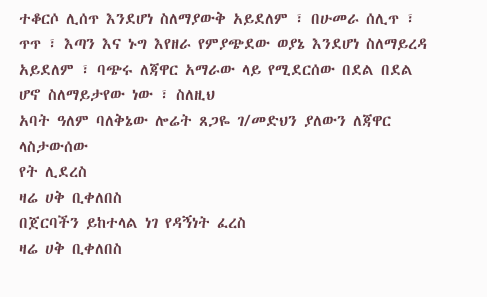ተቆርሶ ሊሰጥ እንደሆነ ስለማያውቅ አይደለም ፣ በሁመራ ሰሊጥ ፣ ጥጥ ፣ እጣን እና ኑግ እየዘራ የምያጭደው ወያኔ እንደሆነ ስለማይረዳ አይደለም ፣ ባጭሩ ለጃዋር አማራው ላይ የሚደርሰው በደል በደል ሆኖ ስለማይታየው ነው ፣ ስለዚህ
አባት ዓለም ባለቅኔው ሎሬት ጸጋዬ ገ/መድህን ያለውን ለጃዋር ላስታውሰው
የት ሊደረስ
ዛሬ ሀቅ ቢቀለበስ
በጀርባችን ይከተላል ነገ የዳኝነት ፈረስ
ዛሬ ሀቅ ቢቀለበስ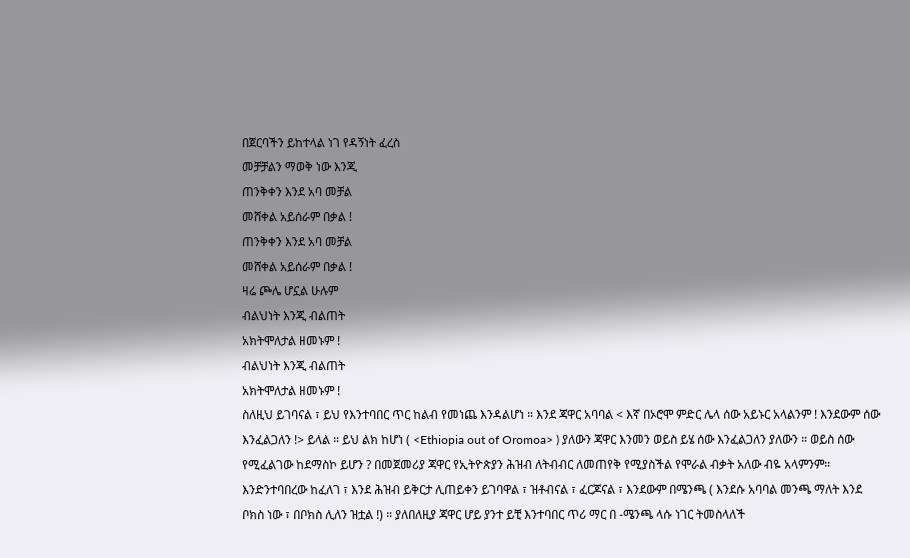በጀርባችን ይከተላል ነገ የዳኝነት ፈረስ
መቻቻልን ማወቅ ነው እንጂ
ጠንቅቀን እንደ አባ መቻል
መሸቀል አይሰራም በቃል !
ጠንቅቀን እንደ አባ መቻል
መሸቀል አይሰራም በቃል !
ዛሬ ጮሌ ሆኗል ሁሉም
ብልህነት እንጂ ብልጠት
አክትሞለታል ዘመኑም !
ብልህነት እንጂ ብልጠት
አክትሞለታል ዘመኑም !
ስለዚህ ይገባናል ፣ ይህ የእንተባበር ጥር ከልብ የመነጨ እንዳልሆነ ። እንደ ጃዋር አባባል < እኛ በኦሮሞ ምድር ሌላ ሰው አይኑር አላልንም ! እንደውም ሰው እንፈልጋለን !> ይላል ። ይህ ልክ ከሆነ ( <Ethiopia out of Oromoa> ) ያለውን ጃዋር እንመን ወይስ ይሄ ሰው እንፈልጋለን ያለውን ። ወይስ ሰው የሚፈልገው ከደማስኮ ይሆን ? በመጀመሪያ ጃዋር የኢትዮጵያን ሕዝብ ለትብብር ለመጠየቅ የሚያስችል የሞራል ብቃት አለው ብዬ አላምንም።
እንድንተባበረው ከፈለገ ፣ እንደ ሕዝብ ይቅርታ ሊጠይቀን ይገባዋል ፣ ዝቶብናል ፣ ፈርጆናል ፣ እንደውም በሜንጫ ( እንደሱ አባባል መንጫ ማለት እንደ ቦክስ ነው ፣ በቦክስ ሊለን ዝቷል !) ። ያለበለዚያ ጃዋር ሆይ ያንተ ይቺ እንተባበር ጥሪ ማር በ -ሜንጫ ላሱ ነገር ትመስላለች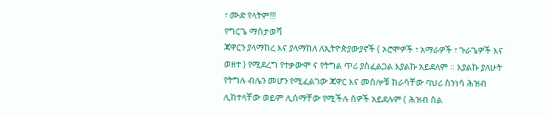፣ ሙድ የላትም!!!
የግርጌ ማስታወሻ
ጃዋርን ያላማከረ እና ያላማከለ ለኢትዮጵያውያኖች ( ኦሮሞዎች ፣ አማራዎች ፣ ጉራጌዎች እና ወዘተ ) የሚደረግ የተቃውሞ ና የትግል ጥሪ ያስፈልጋል እያልኩ አይደለም ። እያልኩ ያለሁት የትግሉ ብሌን መሆን የሚፈልገው ጃዋር እና መሰሎቹ ከራሳቸው ባህሪ ስንነሳ ሕዝብ ሊከተላቸው ወይም ሊሰማቸው የሚችሉ ሰዎች አይደሉም ( ሕዝብ ስል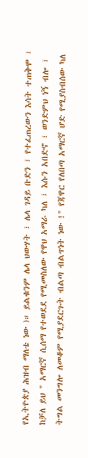የኢትዮጵያ ሕዝብ ማለቴ ነው )። ይልቁንም ሌላ ህውሃት ፣ ሌላ ገዳይ ቡድን ፣ የተፈጠረውን እሳት ተጠቅሞ ፣ ከቻለ ይህ " አማርኛ ሲሰማ የተወደደ የሚመስለው የዋህ አማራ ካለ ፣ እሱን አበድኖ ፣ ወንድምህ ነኝ ብሎ ፣ ትግል መንግሎ ለመቆም የሚያደርጉት ብልጣ ብልጥነት ነው !" የጃዋር የለበጣ አማርኛ ሆድ የሚያስብሰው ካለ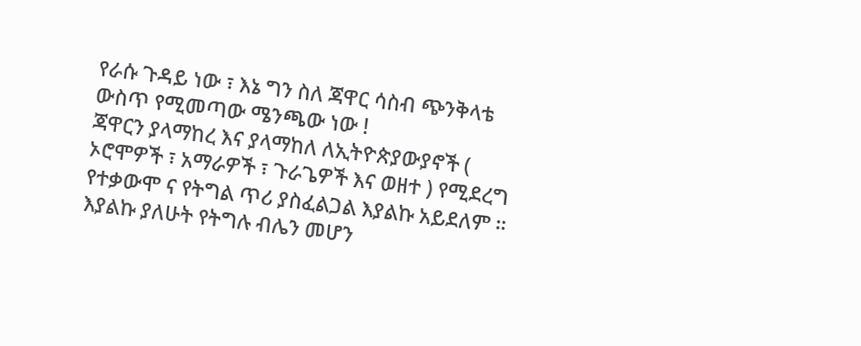የራሱ ጉዳይ ነው ፣ እኔ ግን ስለ ጃዋር ሳስብ ጭንቅላቴ ውስጥ የሚመጣው ሜንጫው ነው !
ጃዋርን ያላማከረ እና ያላማከለ ለኢትዮጵያውያኖች ( ኦሮሞዎች ፣ አማራዎች ፣ ጉራጌዎች እና ወዘተ ) የሚደረግ የተቃውሞ ና የትግል ጥሪ ያስፈልጋል እያልኩ አይደለም ። እያልኩ ያለሁት የትግሉ ብሌን መሆን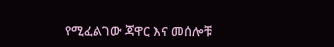የሚፈልገው ጃዋር እና መሰሎቹ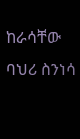ከራሳቸው ባህሪ ስንነሳ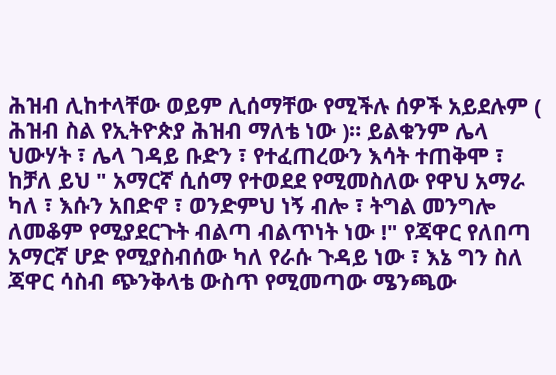ሕዝብ ሊከተላቸው ወይም ሊሰማቸው የሚችሉ ሰዎች አይደሉም ( ሕዝብ ስል የኢትዮጵያ ሕዝብ ማለቴ ነው )። ይልቁንም ሌላ ህውሃት ፣ ሌላ ገዳይ ቡድን ፣ የተፈጠረውን እሳት ተጠቅሞ ፣ ከቻለ ይህ " አማርኛ ሲሰማ የተወደደ የሚመስለው የዋህ አማራ ካለ ፣ እሱን አበድኖ ፣ ወንድምህ ነኝ ብሎ ፣ ትግል መንግሎ ለመቆም የሚያደርጉት ብልጣ ብልጥነት ነው !" የጃዋር የለበጣ አማርኛ ሆድ የሚያስብሰው ካለ የራሱ ጉዳይ ነው ፣ እኔ ግን ስለ ጃዋር ሳስብ ጭንቅላቴ ውስጥ የሚመጣው ሜንጫው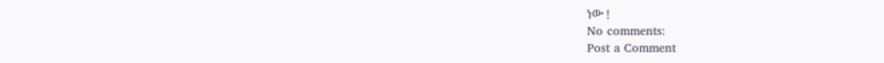ነው !
No comments:
Post a Comment